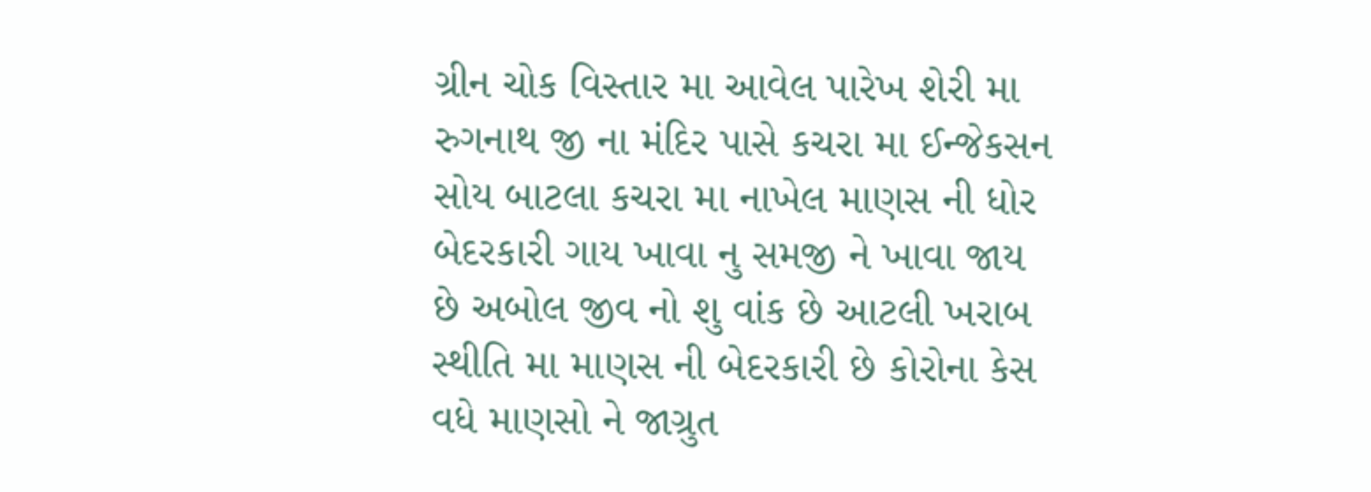ગ્રીન ચોક વિસ્તાર મા આવેલ પારેખ શેરી મા રુગનાથ જી ના મંદિર પાસે કચરા મા ઈન્જેકસન સોય બાટલા કચરા મા નાખેલ માણસ ની ધોર બેદરકારી ગાય ખાવા નુ સમજી ને ખાવા જાય છે અબોલ જીવ નો શુ વાંક છે આટલી ખરાબ સ્થીતિ મા માણસ ની બેદરકારી છે કોરોના કેસ વધે માણસો ને જાગ્રુત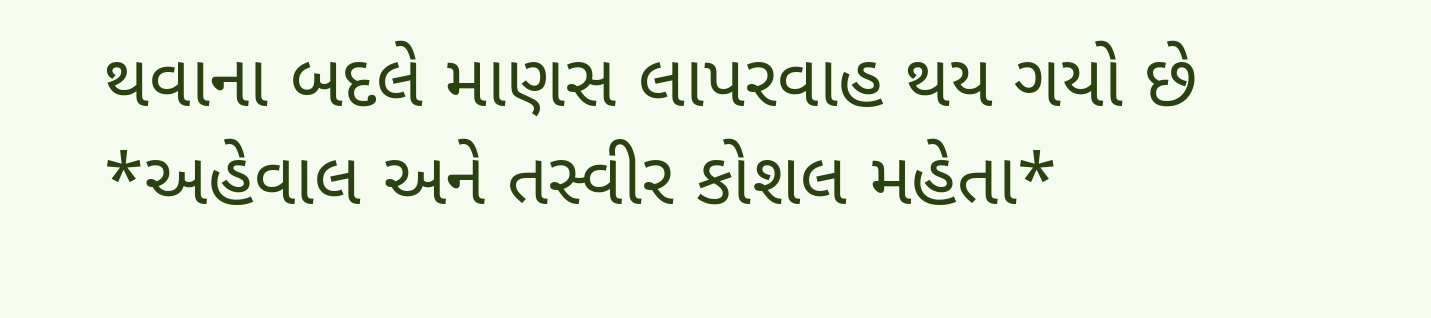થવાના બદલે માણસ લાપરવાહ થય ગયો છે
*અહેવાલ અને તસ્વીર કોશલ મહેતા*